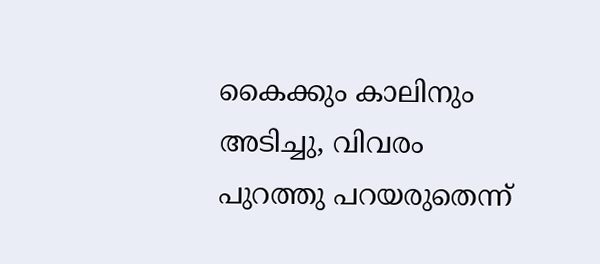കൈക്കും കാലിനും അടിച്ചു, വിവരം പുറത്തു പറയരുതെന്ന്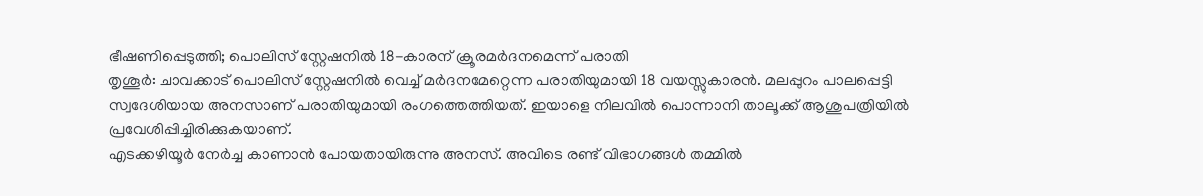ഭീഷണിപ്പെടുത്തി; പൊലിസ് സ്റ്റേഷനിൽ 18-കാരന് ക്രൂരമർദനമെന്ന് പരാതി
തൃശൂർ: ചാവക്കാട് പൊലിസ് സ്റ്റേഷനിൽ വെച്ച് മർദനമേറ്റെന്ന പരാതിയുമായി 18 വയസ്സുകാരൻ. മലപ്പുറം പാലപ്പെട്ടി സ്വദേശിയായ അനസാണ് പരാതിയുമായി രംഗത്തെത്തിയത്. ഇയാളെ നിലവിൽ പൊന്നാനി താലൂക്ക് ആശുപത്രിയിൽ പ്രവേശിപ്പിച്ചിരിക്കുകയാണ്.
എടക്കഴിയൂർ നേർച്ച കാണാൻ പോയതായിരുന്നു അനസ്. അവിടെ രണ്ട് വിഭാഗങ്ങൾ തമ്മിൽ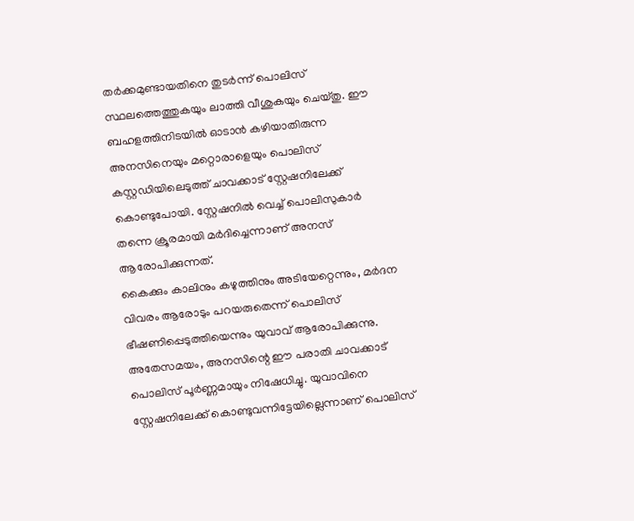തർക്കമുണ്ടായതിനെ തുടർന്ന് പൊലിസ് സ്ഥലത്തെത്തുകയും ലാത്തി വീശുകയും ചെയ്തു. ഈ ബഹളത്തിനിടയിൽ ഓടാൻ കഴിയാതിരുന്ന അനസിനെയും മറ്റൊരാളെയും പൊലിസ് കസ്റ്റഡിയിലെടുത്ത് ചാവക്കാട് സ്റ്റേഷനിലേക്ക് കൊണ്ടുപോയി. സ്റ്റേഷനിൽ വെച്ച് പൊലിസുകാർ തന്നെ ക്രൂരമായി മർദിച്ചെന്നാണ് അനസ് ആരോപിക്കുന്നത്.
കൈക്കും കാലിനും കഴുത്തിനും അടിയേറ്റെന്നും, മർദന വിവരം ആരോടും പറയരുതെന്ന് പൊലിസ് ഭീഷണിപ്പെടുത്തിയെന്നും യുവാവ് ആരോപിക്കുന്നു.
അതേസമയം, അനസിന്റെ ഈ പരാതി ചാവക്കാട് പൊലിസ് പൂർണ്ണമായും നിഷേധിച്ചു. യുവാവിനെ സ്റ്റേഷനിലേക്ക് കൊണ്ടുവന്നിട്ടേയില്ലെന്നാണ് പൊലിസ്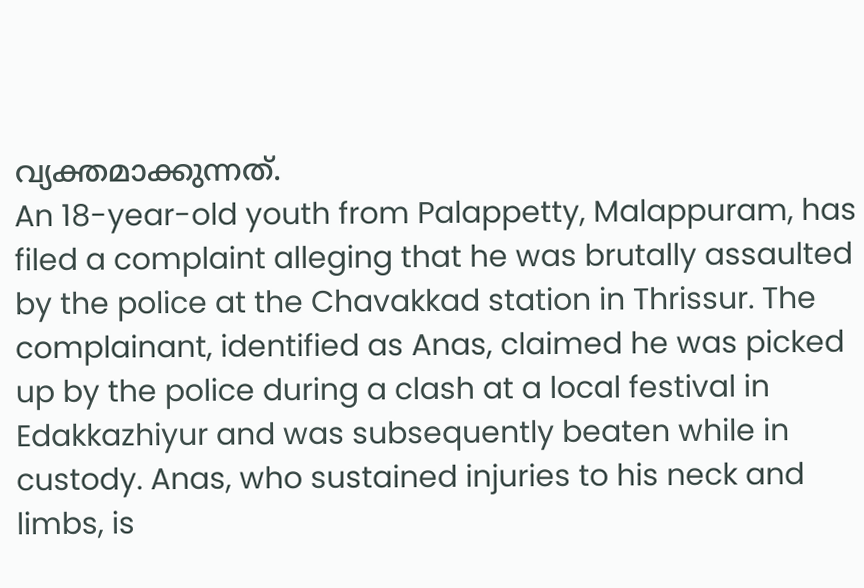വ്യക്തമാക്കുന്നത്.
An 18-year-old youth from Palappetty, Malappuram, has filed a complaint alleging that he was brutally assaulted by the police at the Chavakkad station in Thrissur. The complainant, identified as Anas, claimed he was picked up by the police during a clash at a local festival in Edakkazhiyur and was subsequently beaten while in custody. Anas, who sustained injuries to his neck and limbs, is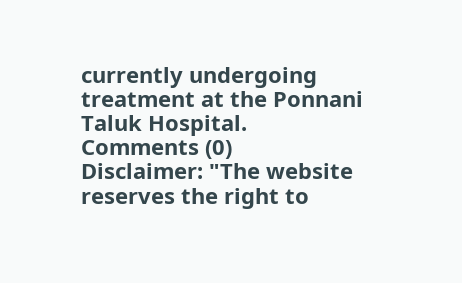currently undergoing treatment at the Ponnani Taluk Hospital.
Comments (0)
Disclaimer: "The website reserves the right to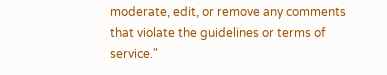moderate, edit, or remove any comments that violate the guidelines or terms of service."